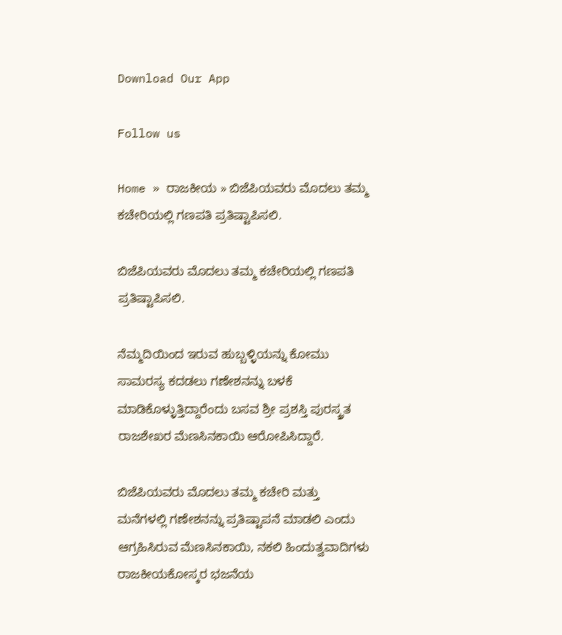Download Our App

Follow us

Home » ರಾಜಕೀಯ » ಬಿಜೆಪಿಯವರು ಮೊದಲು ತಮ್ಮ ಕಚೇರಿಯಲ್ಲಿ ಗಣಪತಿ ಪ್ರತಿಷ್ಟಾಪಿಸಲಿ.

ಬಿಜೆಪಿಯವರು ಮೊದಲು ತಮ್ಮ ಕಚೇರಿಯಲ್ಲಿ ಗಣಪತಿ ಪ್ರತಿಷ್ಟಾಪಿಸಲಿ.

ನೆಮ್ಮದಿಯಿಂದ ಇರುವ ಹುಬ್ಬಳ್ಳಿಯನ್ನು ಕೋಮು ಸಾಮರಸ್ಯ ಕದಡಲು ಗಣೇಶನನ್ನು ಬಳಕೆ ಮಾಡಿಕೊಳ್ಳುತ್ತಿದ್ದಾರೆಂದು ಬಸವ ಶ್ರೀ ಪ್ರಶಸ್ತಿ ಪುರಸ್ಕ್ರತ ರಾಜಶೇಖರ ಮೆಣಸಿನಕಾಯಿ ಆರೋಪಿಸಿದ್ದಾರೆ.

ಬಿಜೆಪಿಯವರು ಮೊದಲು ತಮ್ಮ ಕಚೇರಿ ಮತ್ತು ಮನೆಗಳಲ್ಲಿ ಗಣೇಶನನ್ನು ಪ್ರತಿಷ್ಟಾಪನೆ ಮಾಡಲಿ ಎಂದು ಆಗ್ರಹಿಸಿರುವ ಮೆಣಸಿನಕಾಯಿ, ನಕಲಿ ಹಿಂದುತ್ವವಾದಿಗಳು ರಾಜಕೀಯಕೋಸ್ಕರ ಭಜನೆಯ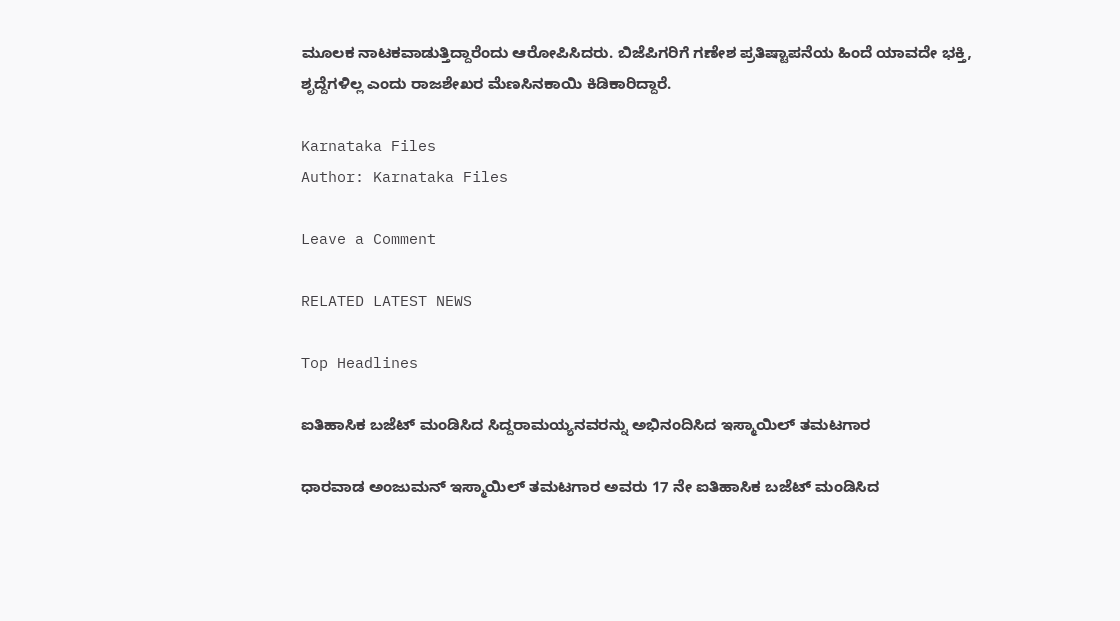ಮೂಲಕ ನಾಟಕವಾಡುತ್ತಿದ್ದಾರೆಂದು ಆರೋಪಿಸಿದರು. ಬಿಜೆಪಿಗರಿಗೆ ಗಣೇಶ ಪ್ರತಿಷ್ಟಾಪನೆಯ ಹಿಂದೆ ಯಾವದೇ ಭಕ್ತಿ, ಶೃದ್ದೆಗಳಿಲ್ಲ ಎಂದು ರಾಜಶೇಖರ ಮೆಣಸಿನಕಾಯಿ ಕಿಡಿಕಾರಿದ್ದಾರೆ.

Karnataka Files
Author: Karnataka Files

Leave a Comment

RELATED LATEST NEWS

Top Headlines

ಐತಿಹಾಸಿಕ ಬಜೆಟ್ ಮಂಡಿಸಿದ ಸಿದ್ದರಾಮಯ್ಯನವರನ್ನು ಅಭಿನಂದಿಸಿದ ಇಸ್ಮಾಯಿಲ್ ತಮಟಗಾರ

ಧಾರವಾಡ ಅಂಜುಮನ್ ಇಸ್ಮಾಯಿಲ್ ತಮಟಗಾರ ಅವರು 17 ನೇ ಐತಿಹಾಸಿಕ ಬಜೆಟ್ ಮಂಡಿಸಿದ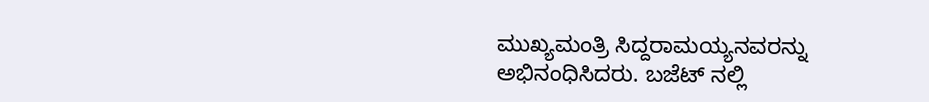ಮುಖ್ಯಮಂತ್ರಿ ಸಿದ್ದರಾಮಯ್ಯನವರನ್ನು ಅಭಿನಂಧಿಸಿದರು. ಬಜೆಟ್ ನಲ್ಲಿ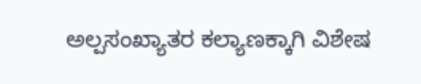ಅಲ್ಪಸಂಖ್ಯಾತರ ಕಲ್ಯಾಣಕ್ಕಾಗಿ ವಿಶೇಷ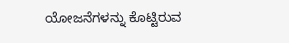ಯೋಜನೆಗಳನ್ನು ಕೊಟ್ಟಿರುವ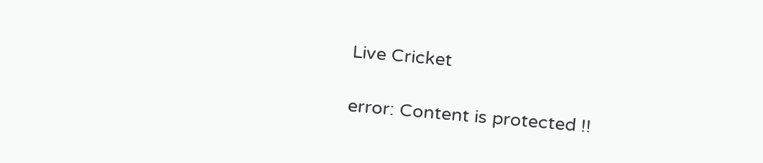Live Cricket

error: Content is protected !!